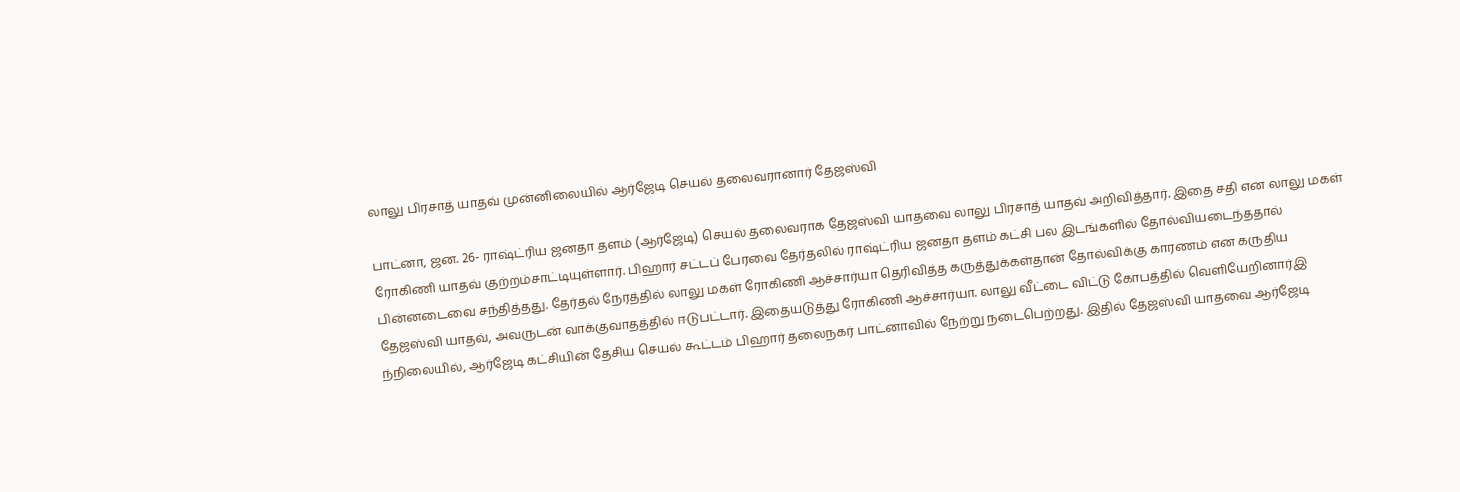லாலு பிரசாத் யாதவ் முன்னிலையில் ஆர்ஜேடி செயல் தலைவரானார் தேஜஸ்வி

பாட்னா, ஜன. 26- ராஷ்ட்ரிய ஜனதா தளம் (ஆர்ஜேடி) செயல் தலைவராக தேஜஸ்வி யாதவை லாலு பிரசாத் யாதவ் அறிவித்தார். இதை சதி என லாலு மகள் ரோகிணி யாதவ் குற்றம்சாட்டியுள்ளார். பிஹார் சட்டப் பேரவை தேர்தலில் ராஷ்ட்ரிய ஜனதா தளம் கட்சி பல இடங்களில் தோல்வியடைந்ததால் பின்னடைவை சந்தித்தது. தேர்தல் நேரத்தில் லாலு மகள் ரோகிணி ஆச்சார்யா தெரிவித்த கருத்துக்கள்தான் தோல்விக்கு காரணம் என கருதிய தேஜஸ்வி யாதவ், அவருடன் வாக்குவாதத்தில் ஈடுபட்டார். இதையடுத்து ரோகிணி ஆச்சார்யா. லாலு வீட்டை விட்டு கோபத்தில் வெளியேறினார்இ ந்நிலையில், ஆர்ஜேடி கட்சியின் தேசிய செயல் கூட்டம் பிஹார் தலைநகர் பாட்னாவில் நேற்று நடைபெற்றது. இதில் தேஜஸ்வி யாதவை ஆர்ஜேடி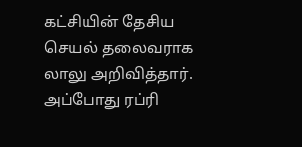கட்சியின் தேசிய செயல் தலைவராக லாலு அறிவித்தார். அப்போது ரப்ரி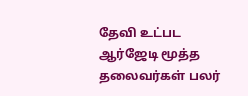தேவி உட்பட ஆர்ஜேடி மூத்த தலைவர்கள் பலர்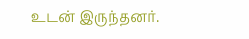உடன் இருந்தனர்.